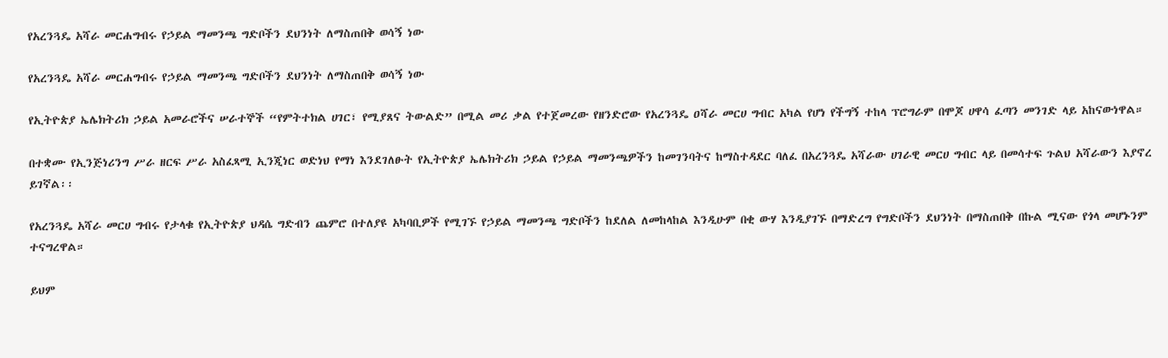የአረንጓዴ አሻራ መርሐግብሩ የኃይል ማመንጫ ግድቦችን ደህንነት ለማስጠበቅ ወሳኝ ነው

የአረንጓዴ አሻራ መርሐግብሩ የኃይል ማመንጫ ግድቦችን ደህንነት ለማስጠበቅ ወሳኝ ነው

የኢትዮጵያ ኤሌክትሪክ ኃይል አመራሮችና ሠራተኞች “የምትተክል ሀገር፣ የሚያጸና ትውልድ” በሚል መሪ ቃል የተጀመረው የዘንድሮው የአረንጓዴ ዐሻራ መርሀ ግብር አካል የሆነ የችግኝ ተከላ ፕሮግራም በሞጆ ሀዋሳ ፈጣን መንገድ ላይ አከናውነዋል።

በተቋሙ የኢንጅነሪንግ ሥራ ዘርፍ ሥራ አስፈጻሚ ኢንጂነር ወድነህ የማነ እንደገለፁት የኢትዮጵያ ኤሌክትሪክ ኃይል የኃይል ማመንጫዎችን ከመገንባትና ከማስተዳደር ባለፈ በአረንጓዴ አሻራው ሀገራዊ መርሀ ግብር ላይ በመሳተፍ ጉልህ አሻራውን እያኖረ ይገኛል፡፡

የአረንጓዴ አሻራ መርሀ ግብሩ የታላቁ የኢትዮጵያ ህዳሴ ግድብን ጨምሮ በተለያዩ አካባቢዎች የሚገኙ የኃይል ማመንጫ ግድቦችን ከደለል ለመከላከል እንዲሁም በቂ ውሃ እንዲያገኙ በማድረግ የግድቦችን ደህንነት በማስጠበቅ በኩል ሚናው የጎላ መሆኑንም ተናግረዋል።

ይህም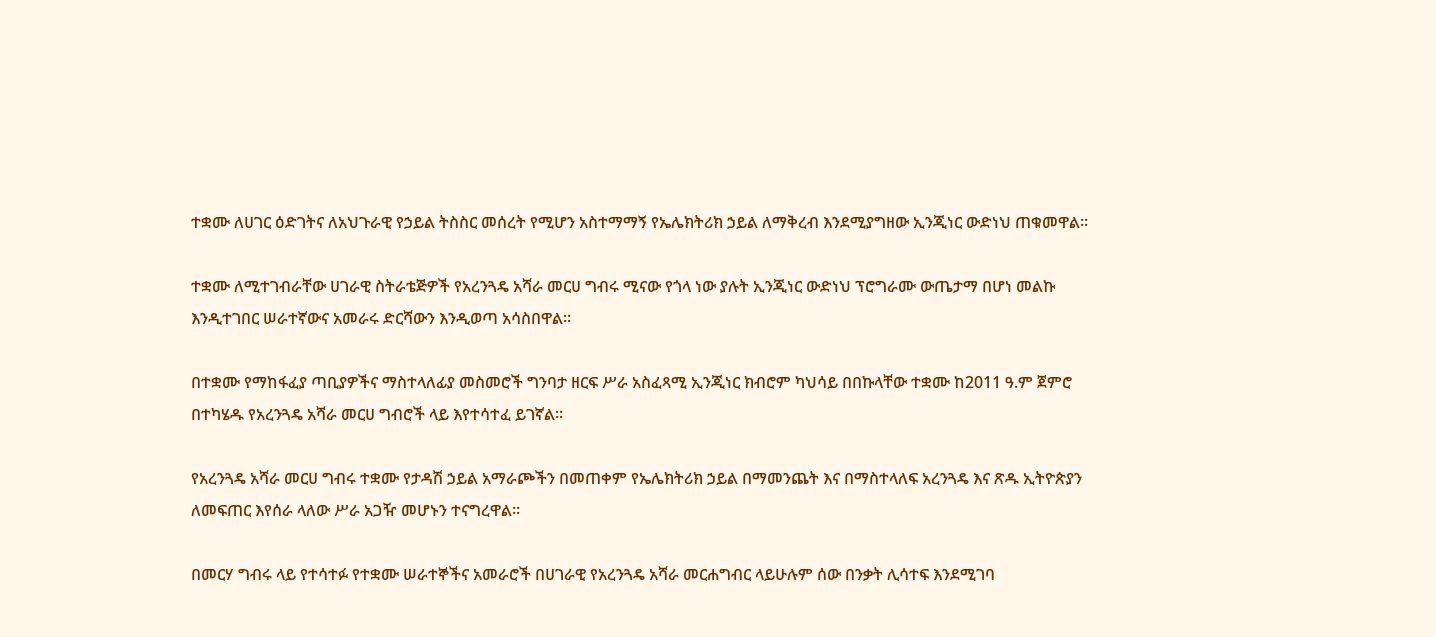ተቋሙ ለሀገር ዕድገትና ለአህጉራዊ የኃይል ትስስር መሰረት የሚሆን አስተማማኝ የኤሌክትሪክ ኃይል ለማቅረብ እንደሚያግዘው ኢንጂነር ውድነህ ጠቁመዋል።

ተቋሙ ለሚተገብራቸው ሀገራዊ ስትራቴጅዎች የአረንጓዴ አሻራ መርሀ ግብሩ ሚናው የጎላ ነው ያሉት ኢንጂነር ውድነህ ፕሮግራሙ ውጤታማ በሆነ መልኩ እንዲተገበር ሠራተኛውና አመራሩ ድርሻውን እንዲወጣ አሳስበዋል።

በተቋሙ የማከፋፈያ ጣቢያዎችና ማስተላለፊያ መስመሮች ግንባታ ዘርፍ ሥራ አስፈጻሚ ኢንጂነር ክብሮም ካህሳይ በበኩላቸው ተቋሙ ከ2011 ዓ.ም ጀምሮ በተካሄዱ የአረንጓዴ አሻራ መርሀ ግብሮች ላይ እየተሳተፈ ይገኛል።

የአረንጓዴ አሻራ መርሀ ግብሩ ተቋሙ የታዳሽ ኃይል አማራጮችን በመጠቀም የኤሌክትሪክ ኃይል በማመንጨት እና በማስተላለፍ አረንጓዴ እና ጽዱ ኢትዮጵያን ለመፍጠር እየሰራ ላለው ሥራ አጋዥ መሆኑን ተናግረዋል።

በመርሃ ግብሩ ላይ የተሳተፉ የተቋሙ ሠራተኞችና አመራሮች በሀገራዊ የአረንጓዴ አሻራ መርሐግብር ላይሁሉም ሰው በንቃት ሊሳተፍ እንደሚገባ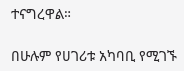ተናግረዋል።

በሁሉም የሀገሪቱ አካባቢ የሚገኙ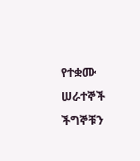የተቋሙ ሠራተኞች ችግኞቹን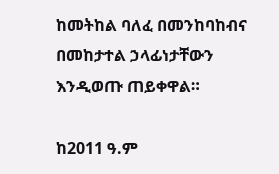ከመትከል ባለፈ በመንከባከብና በመከታተል ኃላፊነታቸውን እንዲወጡ ጠይቀዋል።

ከ2011 ዓ.ም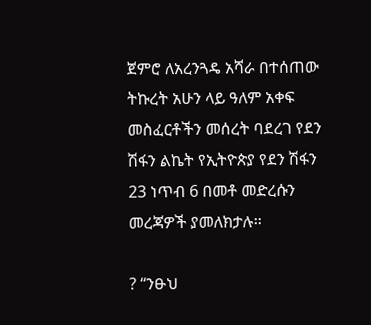ጀምሮ ለአረንጓዴ አሻራ በተሰጠው ትኩረት አሁን ላይ ዓለም አቀፍ መስፈርቶችን መሰረት ባደረገ የደን ሽፋን ልኬት የኢትዮጵያ የደን ሽፋን 23 ነጥብ 6 በመቶ መድረሱን መረጃዎች ያመለክታሉ፡፡

? “ንፁህ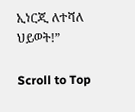ኢነርጂ ለተሻለ ህይወት!”

Scroll to Top